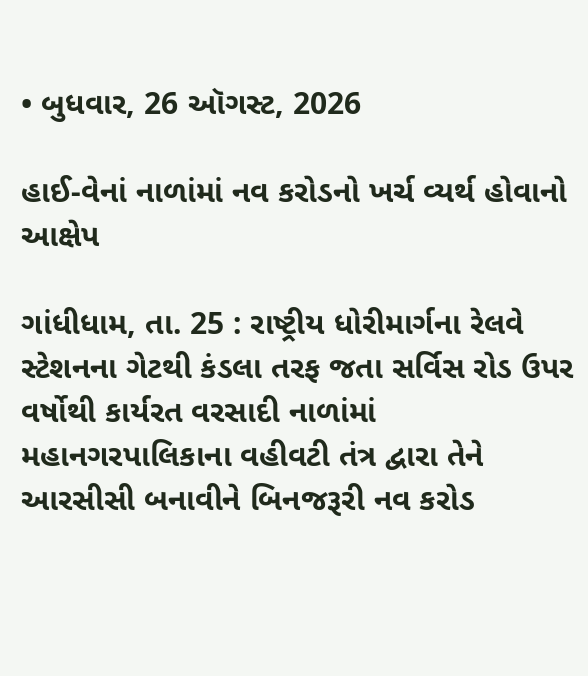• બુધવાર, 26 ઑગસ્ટ, 2026

હાઈ-વેનાં નાળાંમાં નવ કરોડનો ખર્ચ વ્યર્થ હોવાનો આક્ષેપ

ગાંધીધામ, તા. 25 : રાષ્ટ્રીય ધોરીમાર્ગના રેલવે સ્ટેશનના ગેટથી કંડલા તરફ જતા સર્વિસ રોડ ઉપર વર્ષોથી કાર્યરત વરસાદી નાળાંમાં મહાનગરપાલિકાના વહીવટી તંત્ર દ્વારા તેને આરસીસી બનાવીને બિનજરૂરી નવ કરોડ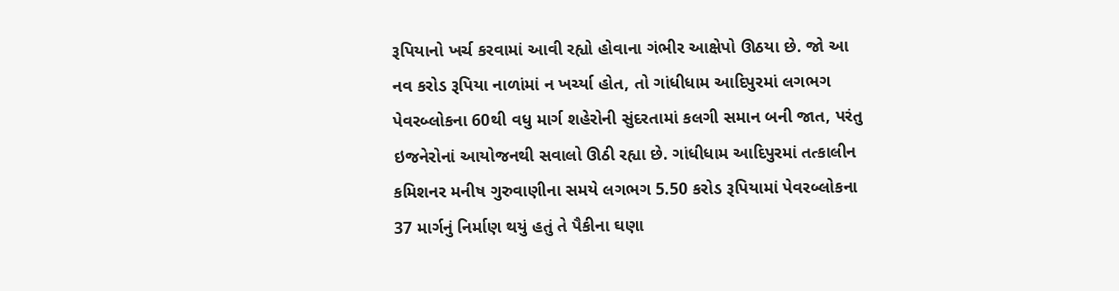રૂપિયાનો ખર્ચ કરવામાં આવી રહ્યો હોવાના ગંભીર આક્ષેપો ઊઠયા છે. જો આ નવ કરોડ રૂપિયા નાળાંમાં ન ખર્ચ્યા હોત, તો ગાંધીધામ આદિપુરમાં લગભગ પેવરબ્લોકના 60થી વધુ માર્ગ શહેરોની સુંદરતામાં કલગી સમાન બની જાત, પરંતુ ઇજનેરોનાં આયોજનથી સવાલો ઊઠી રહ્યા છે. ગાંધીધામ આદિપુરમાં તત્કાલીન કમિશનર મનીષ ગુરુવાણીના સમયે લગભગ 5.50 કરોડ રૂપિયામાં પેવરબ્લોકના 37 માર્ગનું નિર્માણ થયું હતું તે પૈકીના ઘણા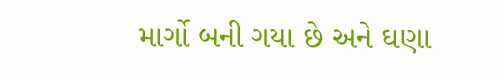માર્ગો બની ગયા છે અને ઘણા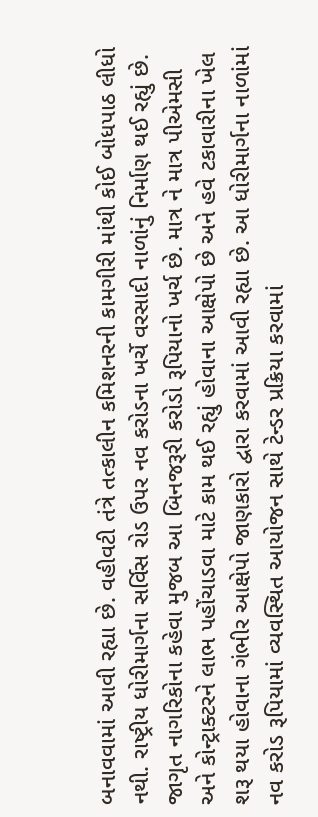બનાવવામાં આવી રહ્યા છે. વહીવટી તંત્રે તત્કાલીન કમિશનરની કામગીરી માંથી કોઈ બોધપાઠ લીધો નથી. રાષ્ટ્રીય ધોરીમાર્ગના સર્વિસ રોડ ઉપર નવ કરોડના ખર્ચે વરસાદી નાળાંનું નિર્માણ થઈ રહ્યું છે. જાગૃત નાગરિકોના કહેવા મુજબ આ બિનજરૂરી કરોડો રૂપિયાનો ખર્ચ છે. માત્ર ને માત્ર પીએમસી અને કોન્ટ્રાક્ટરને લાભ પહોંચાડવા માટે કામ થઈ રહ્યું હોવાના આક્ષેપો છે અને હવે ટકાવારીના ખેલ શરૂ થયા હોવાના ગંભીર આક્ષેપો જાણકારો દ્વારા કરવામાં આવી રહ્યા છે. આ ધોરીમાર્ગના નાળાંમાં નવ કરોડ રૂપિયામાં વ્યવસ્થિત આયોજન સાથે ટેન્ડર પ્રક્રિયા કરવામાં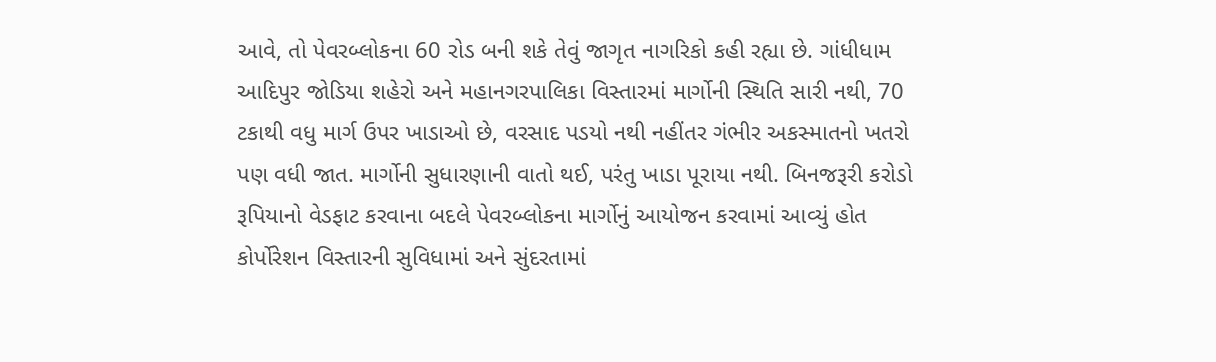આવે, તો પેવરબ્લોકના 60 રોડ બની શકે તેવું જાગૃત નાગરિકો કહી રહ્યા છે. ગાંધીધામ આદિપુર જોડિયા શહેરો અને મહાનગરપાલિકા વિસ્તારમાં માર્ગોની સ્થિતિ સારી નથી, 70 ટકાથી વધુ માર્ગ ઉપર ખાડાઓ છે, વરસાદ પડયો નથી નહીંતર ગંભીર અકસ્માતનો ખતરો પણ વધી જાત. માર્ગોની સુધારણાની વાતો થઈ, પરંતુ ખાડા પૂરાયા નથી. બિનજરૂરી કરોડો રૂપિયાનો વેડફાટ કરવાના બદલે પેવરબ્લોકના માર્ગોનું આયોજન કરવામાં આવ્યું હોત કોર્પોરેશન વિસ્તારની સુવિધામાં અને સુંદરતામાં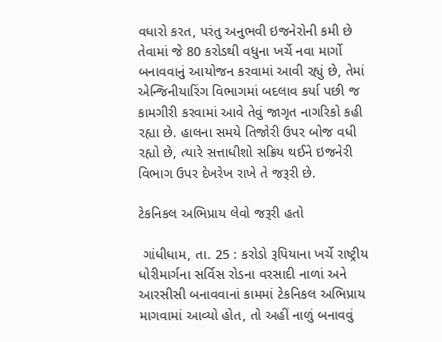વધારો કરત, પરંતુ અનુભવી ઇજનેરોની કમી છે તેવામાં જે 80 કરોડથી વધુના ખર્ચે નવા માર્ગો બનાવવાનું આયોજન કરવામાં આવી રહ્યું છે, તેમાં એન્જિનીયારિંગ વિભાગમાં બદલાવ કર્યા પછી જ કામગીરી કરવામાં આવે તેવું જાગૃત નાગરિકો કહી રહ્યા છે. હાલના સમયે તિજોરી ઉપર બોજ વધી રહ્યો છે, ત્યારે સત્તાધીશો સક્રિય થઈને ઇજનેરી વિભાગ ઉપર દેખરેખ રાખે તે જરૂરી છે.

ટેકનિકલ અભિપ્રાય લેવો જરૂરી હતો

 ગાંધીધામ, તા. 25 : કરોડો રૂપિયાના ખર્ચે રાષ્ટ્રીય ધોરીમાર્ગના સર્વિસ રોડના વરસાદી નાળાં અને આરસીસી બનાવવાનાં કામમાં ટેકનિકલ અભિપ્રાય માગવામાં આવ્યો હોત, તો અહીં નાળું બનાવવું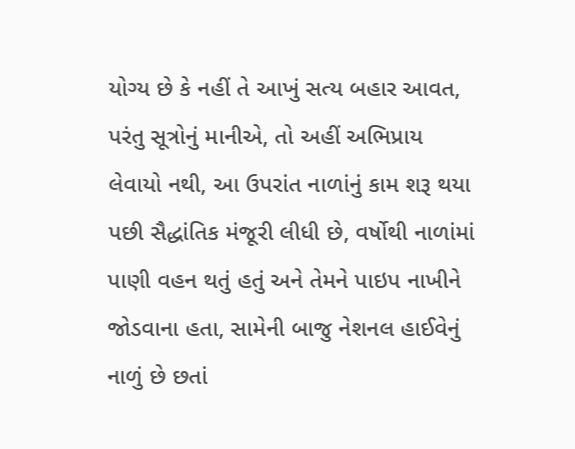યોગ્ય છે કે નહીં તે આખું સત્ય બહાર આવત, પરંતુ સૂત્રોનું માનીએ, તો અહીં અભિપ્રાય લેવાયો નથી, આ ઉપરાંત નાળાંનું કામ શરૂ થયા પછી સૈદ્ધાંતિક મંજૂરી લીધી છે, વર્ષોથી નાળાંમાં પાણી વહન થતું હતું અને તેમને પાઇપ નાખીને જોડવાના હતા, સામેની બાજુ નેશનલ હાઈવેનું નાળું છે છતાં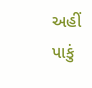અહીં પાકું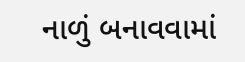નાળું બનાવવામાં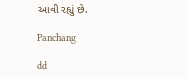આવી રહ્યું છે.

Panchang

dd